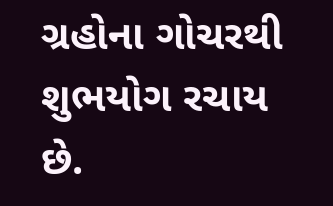ગ્રહોના ગોચરથી શુભયોગ રચાય છે.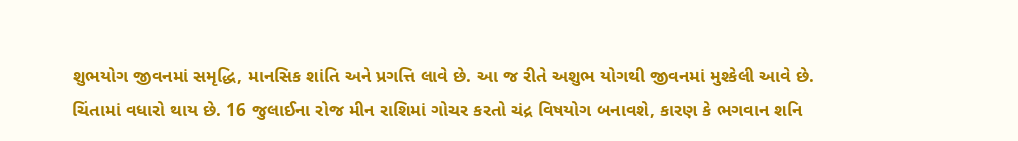શુભયોગ જીવનમાં સમૃદ્ધિ, માનસિક શાંતિ અને પ્રગત્તિ લાવે છે. આ જ રીતે અશુભ યોગથી જીવનમાં મુશ્કેલી આવે છે. ચિંતામાં વધારો થાય છે. 16 જુલાઈના રોજ મીન રાશિમાં ગોચર કરતો ચંદ્ર વિષયોગ બનાવશે, કારણ કે ભગવાન શનિ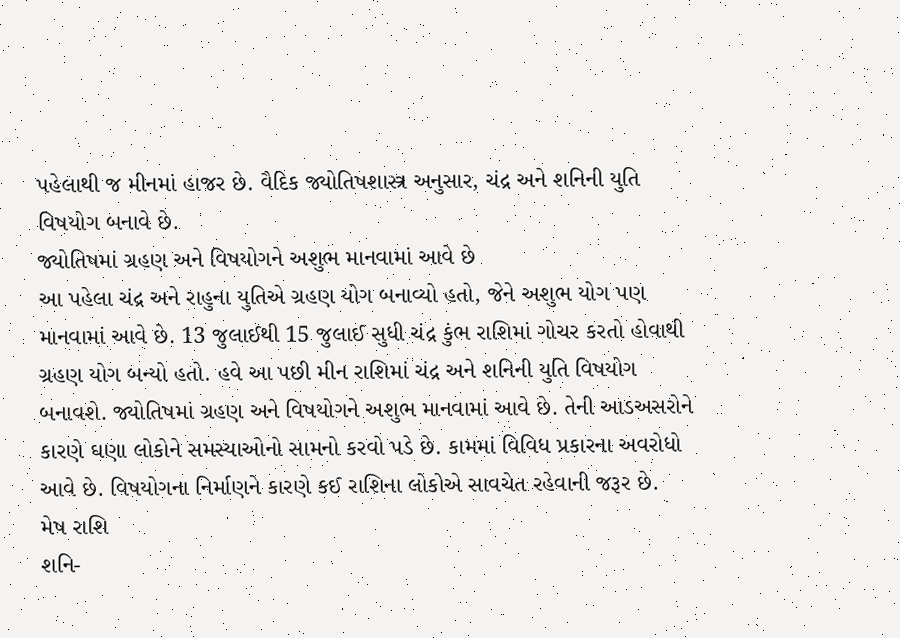પહેલાથી જ મીનમાં હાજર છે. વૈદિક જ્યોતિષશાસ્ત્ર અનુસાર, ચંદ્ર અને શનિની યુતિ વિષયોગ બનાવે છે.
જ્યોતિષમાં ગ્રહણ અને વિષયોગને અશુભ માનવામાં આવે છે
આ પહેલા ચંદ્ર અને રાહુના યુતિએ ગ્રહણ યોગ બનાવ્યો હતો, જેને અશુભ યોગ પણ માનવામાં આવે છે. 13 જુલાઈથી 15 જુલાઈ સુધી ચંદ્ર કુંભ રાશિમાં ગોચર કરતો હોવાથી ગ્રહણ યોગ બન્યો હતો. હવે આ પછી મીન રાશિમાં ચંદ્ર અને શનિની યુતિ વિષયોગ બનાવશે. જ્યોતિષમાં ગ્રહણ અને વિષયોગને અશુભ માનવામાં આવે છે. તેની આડઅસરોને કારણે ઘણા લોકોને સમસ્યાઓનો સામનો કરવો પડે છે. કામમાં વિવિધ પ્રકારના અવરોધો આવે છે. વિષયોગના નિર્માણને કારણે કઈ રાશિના લોકોએ સાવચેત રહેવાની જરૂર છે.
મેષ રાશિ
શનિ-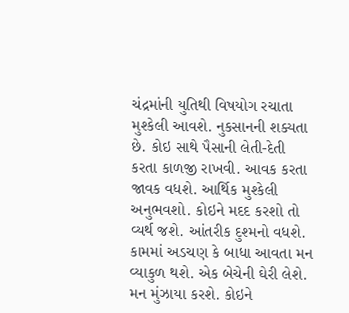ચંદ્રમાંની યુતિથી વિષયોગ રચાતા મુશ્કેલી આવશે. નુકસાનની શક્યતા છે. કોઇ સાથે પૈસાની લેતી-દેતી કરતા કાળજી રાખવી. આવક કરતા જાવક વધશે. આર્થિક મુશ્કેલી અનુભવશો. કોઇને મદદ કરશો તો વ્યર્થ જશે. આંતરીક દુશ્મનો વધશે. કામમાં અડચણ કે બાધા આવતા મન વ્યાકુળ થશે. એક બેચેની ઘેરી લેશે. મન મુંઝાયા કરશે. કોઇને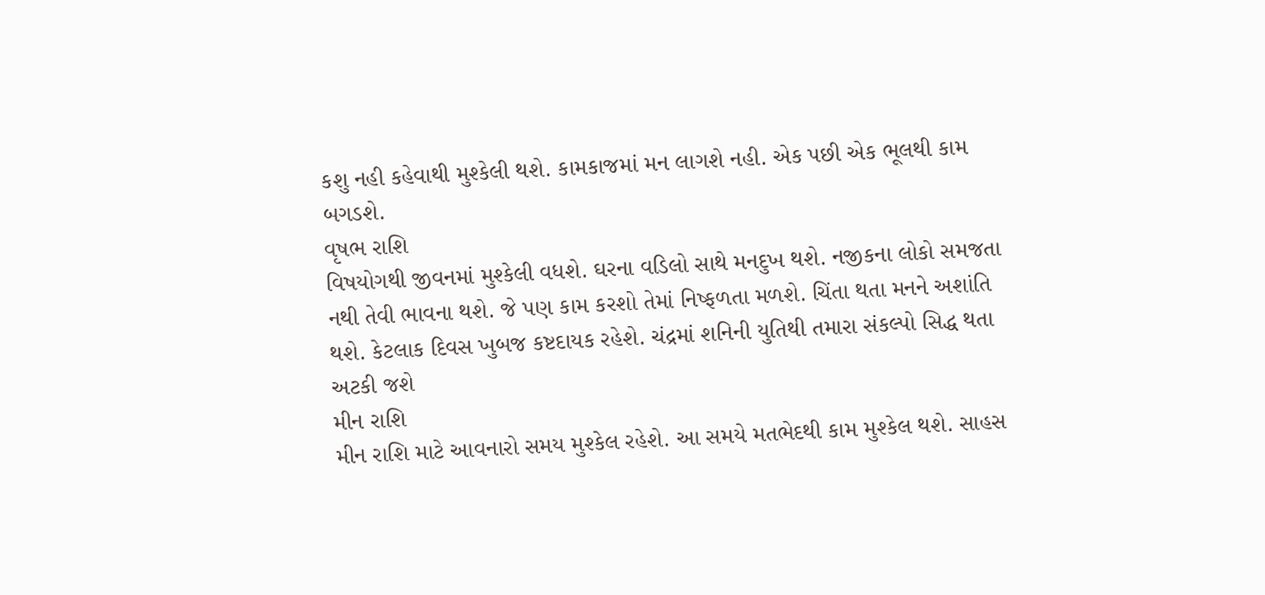કશુ નહી કહેવાથી મુશ્કેલી થશે. કામકાજમાં મન લાગશે નહી. એક પછી એક ભૂલથી કામ બગડશે.
વૃષભ રાશિ
વિષયોગથી જીવનમાં મુશ્કેલી વધશે. ઘરના વડિલો સાથે મનદુખ થશે. નજીકના લોકો સમજતા નથી તેવી ભાવના થશે. જે પણ કામ કરશો તેમાં નિષ્ફળતા મળશે. ચિંતા થતા મનને અશાંતિ થશે. કેટલાક દિવસ ખુબજ કષ્ટદાયક રહેશે. ચંદ્રમાં શનિની યુતિથી તમારા સંકલ્પો સિદ્ધ થતા અટકી જશે
મીન રાશિ
મીન રાશિ માટે આવનારો સમય મુશ્કેલ રહેશે. આ સમયે મતભેદથી કામ મુશ્કેલ થશે. સાહસ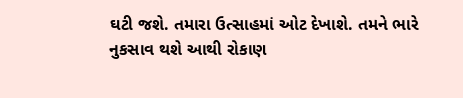ઘટી જશે. તમારા ઉત્સાહમાં ઓટ દેખાશે. તમને ભારે નુકસાવ થશે આથી રોકાણ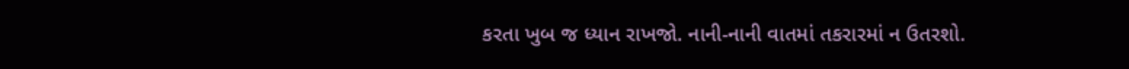કરતા ખુબ જ ધ્યાન રાખજો. નાની-નાની વાતમાં તકરારમાં ન ઉતરશો.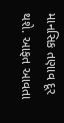માનસિક તણાવ દૂર થશે. આફત આવતા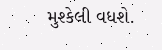મુશ્કેલી વધશે.